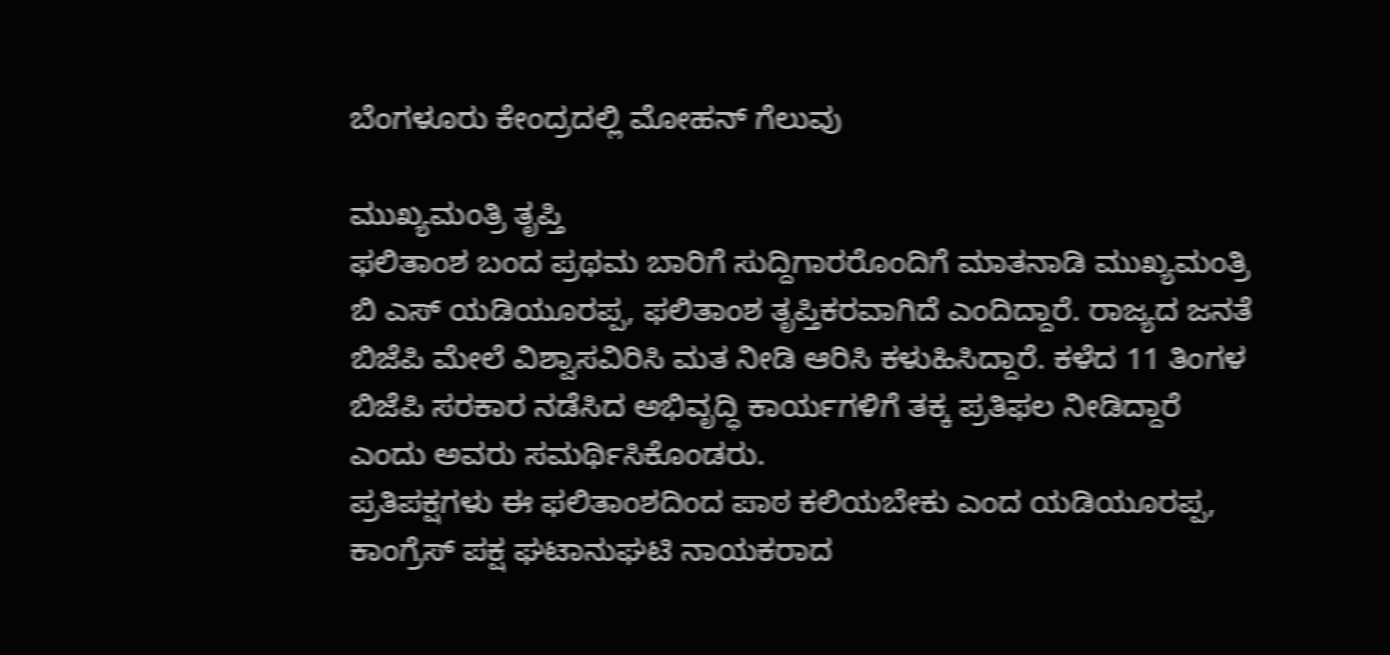ಬೆಂಗಳೂರು ಕೇಂದ್ರದಲ್ಲಿ ಮೋಹನ್ ಗೆಲುವು

ಮುಖ್ಯಮಂತ್ರಿ ತೃಪ್ತಿ
ಫಲಿತಾಂಶ ಬಂದ ಪ್ರಥಮ ಬಾರಿಗೆ ಸುದ್ದಿಗಾರರೊಂದಿಗೆ ಮಾತನಾಡಿ ಮುಖ್ಯಮಂತ್ರಿ ಬಿ ಎಸ್ ಯಡಿಯೂರಪ್ಪ, ಫಲಿತಾಂಶ ತೃಪ್ತಿಕರವಾಗಿದೆ ಎಂದಿದ್ದಾರೆ. ರಾಜ್ಯದ ಜನತೆ ಬಿಜೆಪಿ ಮೇಲೆ ವಿಶ್ವಾಸವಿರಿಸಿ ಮತ ನೀಡಿ ಆರಿಸಿ ಕಳುಹಿಸಿದ್ದಾರೆ. ಕಳೆದ 11 ತಿಂಗಳ ಬಿಜೆಪಿ ಸರಕಾರ ನಡೆಸಿದ ಅಭಿವೃದ್ಧಿ ಕಾರ್ಯಗಳಿಗೆ ತಕ್ಕ ಪ್ರತಿಫಲ ನೀಡಿದ್ದಾರೆ ಎಂದು ಅವರು ಸಮರ್ಥಿಸಿಕೊಂಡರು.
ಪ್ರತಿಪಕ್ಷಗಳು ಈ ಫಲಿತಾಂಶದಿಂದ ಪಾಠ ಕಲಿಯಬೇಕು ಎಂದ ಯಡಿಯೂರಪ್ಪ, ಕಾಂಗ್ರೆಸ್ ಪಕ್ಷ ಘಟಾನುಘಟಿ ನಾಯಕರಾದ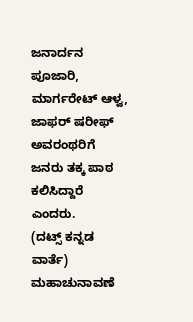ಜನಾರ್ದನ ಪೂಜಾರಿ, ಮಾರ್ಗರೇಟ್ ಆಳ್ವ, ಜಾಫರ್ ಷರೀಫ್ ಅವರಂಥರಿಗೆ ಜನರು ತಕ್ಕ ಪಾಠ ಕಲಿಸಿದ್ದಾರೆ ಎಂದರು.
(ದಟ್ಸ್ ಕನ್ನಡ ವಾರ್ತೆ)
ಮಹಾಚುನಾವಣೆ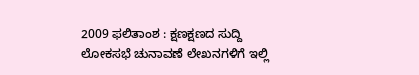2009 ಫಲಿತಾಂಶ : ಕ್ಷಣಕ್ಷಣದ ಸುದ್ದಿ
ಲೋಕಸಭೆ ಚುನಾವಣೆ ಲೇಖನಗಳಿಗೆ ಇಲ್ಲಿ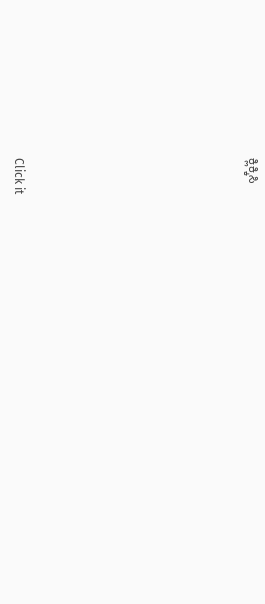ಕ್ಲಿಕ್ಕಿಸಿ












Click it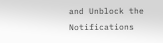and Unblock the Notifications